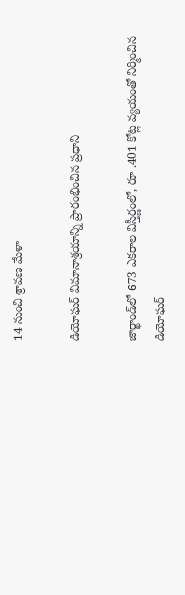14 నుంచి శ్రావణ మేళా

డియోఘర్ విమానాశ్రయాన్ని ప్రారంభించిన ప్రధాని

జార్ఖాండ్‌లో 673 ఎకరాల విస్తీర్ణంలో, రూ .401 కోట్ల వ్యయంతో నిర్మించిన డియోఘర్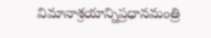విమానాశ్రయాన్నిప్రధానమంత్రి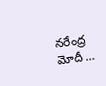నరేంద్ర మోదీ …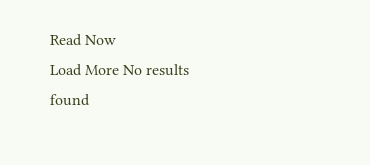Read Now
Load More No results found